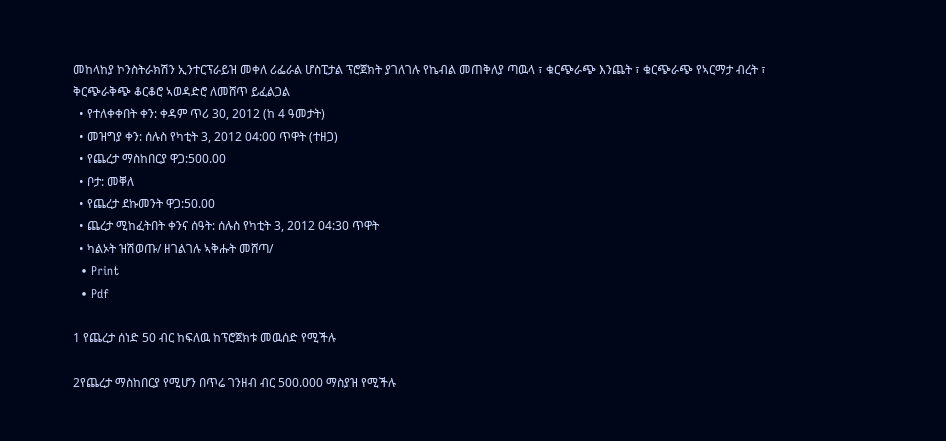መከላከያ ኮንስትራክሽን ኢንተርፕራይዝ መቀለ ሪፌራል ሆስፒታል ፕሮጀክት ያገለገሉ የኬብል መጠቅለያ ጣዉላ ፣ ቁርጭራጭ እንጨት ፣ ቁርጭራጭ የኣርማታ ብረት ፣ ቅርጭራቅጭ ቆርቆሮ ኣወዳድሮ ለመሸጥ ይፈልጋል
  • የተለቀቀበት ቀን: ቀዳም ጥሪ 30, 2012 (ከ 4 ዓመታት)
  • መዝግያ ቀን: ሰሉስ የካቲት 3, 2012 04:00 ጥዋት (ተዘጋ)
  • የጨረታ ማስከበርያ ዋጋ:500.00
  • ቦታ: መቐለ
  • የጨረታ ደኩመንት ዋጋ:50.00
  • ጨረታ ሚከፈትበት ቀንና ሰዓት: ሰሉስ የካቲት 3, 2012 04:30 ጥዋት
  • ካልኦት ዝሽወጡ/ ዘገልገሉ ኣቅሑት መሸጣ/
  • Print
  • Pdf

1 የጨረታ ሰነድ 50 ብር ከፍለዉ ከፕሮጀክቱ መዉሰድ የሚችሉ

2የጨረታ ማስከበርያ የሚሆን በጥሬ ገንዘብ ብር 500.000 ማስያዝ የሚችሉ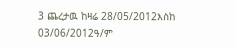3 ጨረታዉ ከዛሬ 28/05/2012እስከ 03/06/2012ዓ/ም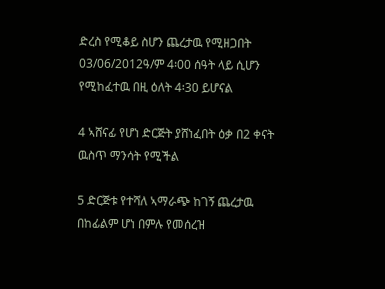ድረስ የሚቆይ ስሆን ጨረታዉ የሚዘጋበት 03/06/2012ዓ/ም 4፡00 ሰዓት ላይ ሲሆን የሚከፈተዉ በዚ ዕለት 4፡30 ይሆናል

4 ኣሸናፊ የሆነ ድርጅት ያሸነፈበት ዕቃ በ2 ቀናት ዉስጥ ማንሳት የሚችል

5 ድርጅቱ የተሻለ ኣማራጭ ከገኝ ጨረታዉ በከፊልም ሆነ በምሉ የመሰረዝ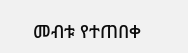መብቱ የተጠበቀ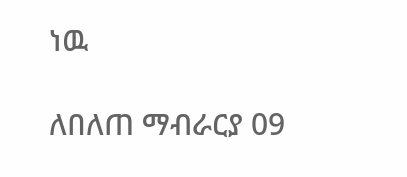ነዉ

ለበለጠ ማብራርያ 09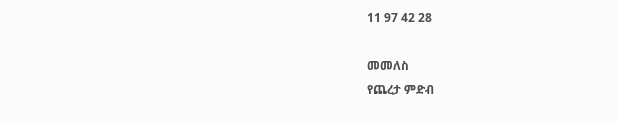11 97 42 28

መመለስ
የጨረታ ምድብ